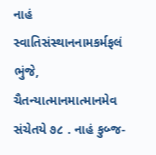નાહં સ્વાતિસંસ્થાનનામકર્મફલં ભુંજે, ચૈતન્યાત્માનમાત્માનમેવ સંચેતયે ૭૮ . નાહં કુબ્જ-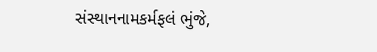સંસ્થાનનામકર્મફલં ભુંજે,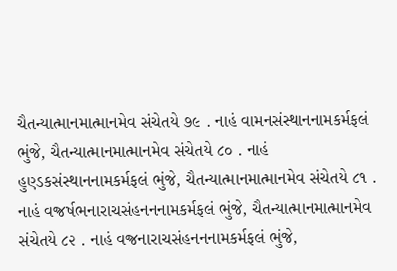ચૈતન્યાત્માનમાત્માનમેવ સંચેતયે ૭૯ . નાહં વામનસંસ્થાનનામકર્મફલં ભુંજે, ચૈતન્યાત્માનમાત્માનમેવ સંચેતયે ૮૦ . નાહં હુણ્ડકસંસ્થાનનામકર્મફલં ભુંજે, ચૈતન્યાત્માનમાત્માનમેવ સંચેતયે ૮૧ . નાહં વજ્રર્ષભનારાચસંહનનનામકર્મફલં ભુંજે, ચૈતન્યાત્માનમાત્માનમેવ સંચેતયે ૮૨ . નાહં વજ્રનારાચસંહનનનામકર્મફલં ભુંજે,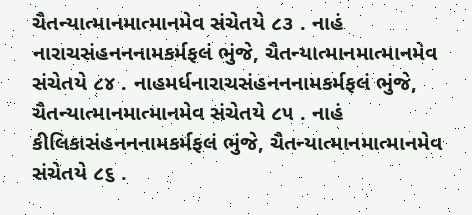ચૈતન્યાત્માનમાત્માનમેવ સંચેતયે ૮૩ . નાહં નારાચસંહનનનામકર્મફલં ભુંજે, ચૈતન્યાત્માનમાત્માનમેવ સંચેતયે ૮૪ . નાહમર્ધનારાચસંહનનનામકર્મફલં ભુંજે, ચૈતન્યાત્માનમાત્માનમેવ સંચેતયે ૮૫ . નાહં કીલિકાસંહનનનામકર્મફલં ભુંજે, ચૈતન્યાત્માનમાત્માનમેવ સંચેતયે ૮૬ .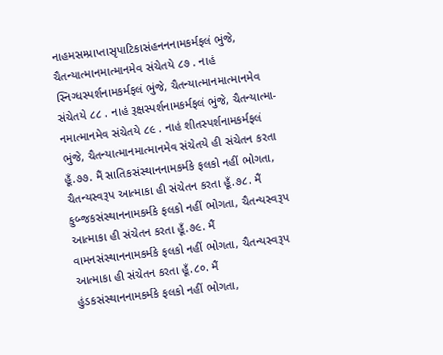નાહમસમ્પ્રાપ્તાસૃપાટિકાસંહનનનામકર્મફલં ભુંજે, ચૈતન્યાત્માનમાત્માનમેવ સંચેતયે ૮૭ . નાહં સ્નિગ્ધસ્પર્શનામકર્મફલં ભુંજે, ચૈતન્યાત્માનમાત્માનમેવ સંચેતયે ૮૮ . નાહં રૂક્ષસ્પર્શનામકર્મફલં ભુંજે, ચૈતન્યાત્મા- નમાત્માનમેવ સંચેતયે ૮૯ . નાહં શીતસ્પર્શનામકર્મફલં ભુંજે, ચૈતન્યાત્માનમાત્માનમેવ સંચેતયે હી સંચેતન કરતા હૂઁ.૭૭. મૈં સાતિકસંસ્થાનનામકર્મકે ફલકો નહીં ભોગતા, ચૈતન્યસ્વરૂપ આત્માકા હી સંચેતન કરતા હૂઁ.૭૮. મૈં કુબ્જકસંસ્થાનનામકર્મકે ફલકો નહીં ભોગતા, ચૈતન્યસ્વરૂપ આત્માકા હી સંચેતન કરતા હૂઁ.૭૯. મૈં વામનસંસ્થાનનામકર્મકે ફલકો નહીં ભોગતા, ચૈતન્યસ્વરૂપ આત્માકા હી સંચેતન કરતા હૂઁ.૮૦. મૈં હુંડકસંસ્થાનનામકર્મકે ફલકો નહીં ભોગતા,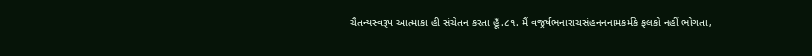ચૈતન્યસ્વરૂપ આત્માકા હી સંચેતન કરતા હૂઁ.૮૧. મૈં વજ્રર્ષભનારાચસંહનનનામકર્મકે ફલકો નહીં ભોગતા,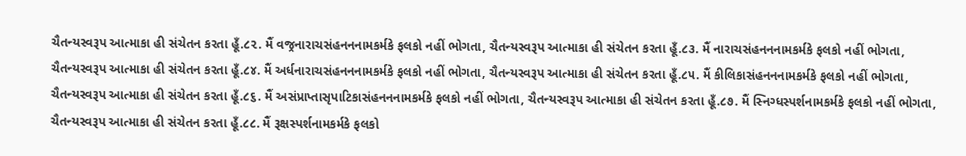ચૈતન્યસ્વરૂપ આત્માકા હી સંચેતન કરતા હૂઁ.૮૨. મૈં વજ્રનારાચસંહનનનામકર્મકે ફલકો નહીં ભોગતા, ચૈતન્યસ્વરૂપ આત્માકા હી સંચેતન કરતા હૂઁ.૮૩. મૈં નારાચસંહનનનામકર્મકે ફલકો નહીં ભોગતા, ચૈતન્યસ્વરૂપ આત્માકા હી સંચેતન કરતા હૂઁ.૮૪. મૈં અર્ધનારાચસંહનનનામકર્મકે ફલકો નહીં ભોગતા, ચૈતન્યસ્વરૂપ આત્માકા હી સંચેતન કરતા હૂઁ.૮૫. મૈં કીલિકાસંહનનનામકર્મકે ફલકો નહીં ભોગતા, ચૈતન્યસ્વરૂપ આત્માકા હી સંચેતન કરતા હૂઁ.૮૬. મૈં અસંપ્રાપ્તાસૃપાટિકાસંહનનનામકર્મકે ફલકો નહીં ભોગતા, ચૈતન્યસ્વરૂપ આત્માકા હી સંચેતન કરતા હૂઁ.૮૭. મૈં સ્નિગ્ધસ્પર્શનામકર્મકે ફલકો નહીં ભોગતા, ચૈતન્યસ્વરૂપ આત્માકા હી સંચેતન કરતા હૂઁ.૮૮. મૈં રૂક્ષસ્પર્શનામકર્મકે ફલકો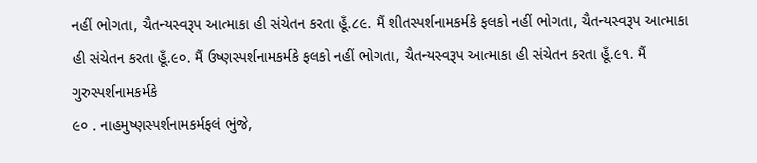નહીં ભોગતા, ચૈતન્યસ્વરૂપ આત્માકા હી સંચેતન કરતા હૂઁ.૮૯. મૈં શીતસ્પર્શનામકર્મકે ફલકો નહીં ભોગતા, ચૈતન્યસ્વરૂપ આત્માકા હી સંચેતન કરતા હૂઁ.૯૦. મૈં ઉષ્ણસ્પર્શનામકર્મકે ફલકો નહીં ભોગતા, ચૈતન્યસ્વરૂપ આત્માકા હી સંચેતન કરતા હૂઁ.૯૧. મૈં ગુરુસ્પર્શનામકર્મકે
૯૦ . નાહમુષ્ણસ્પર્શનામકર્મફલં ભુંજે,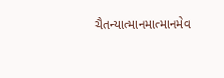ચૈતન્યાત્માનમાત્માનમેવ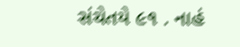સંચેતયે ૯૧ . નાહં